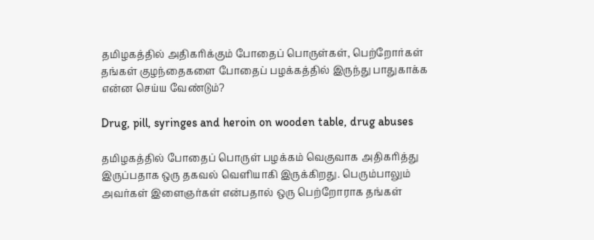தமிழகத்தில் அதிகரிக்கும் போதைப் பொருள்கள், பெற்றோர்கள் தங்கள் குழந்தைகளை போதைப் பழக்கத்தில் இருந்து பாதுகாக்க என்ன செய்ய வேண்டும்?

Drug, pill, syringes and heroin on wooden table, drug abuses

தமிழகத்தில் போதைப் பொருள் பழக்கம் வெகுவாக அதிகரித்து இருப்பதாக ஒரு தகவல் வெளியாகி இருக்கிறது. பெரும்பாலும் அவர்கள் இளைஞர்கள் என்பதால் ஒரு பெற்றோராக தங்கள்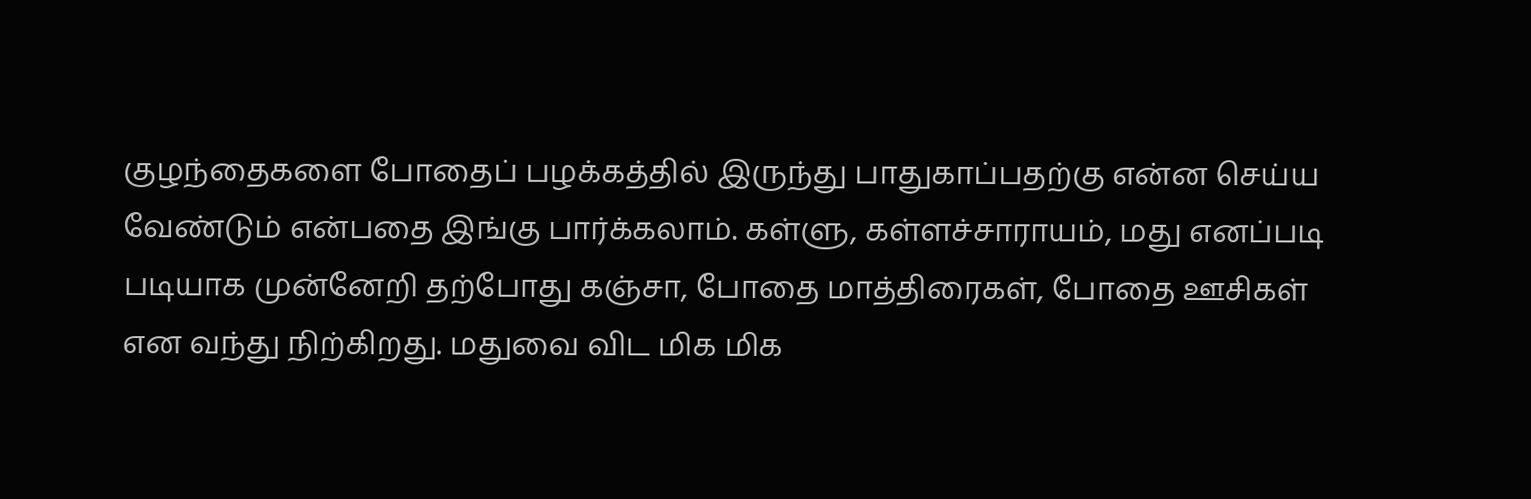குழந்தைகளை போதைப் பழக்கத்தில் இருந்து பாதுகாப்பதற்கு என்ன செய்ய வேண்டும் என்பதை இங்கு பார்க்கலாம். கள்ளு, கள்ளச்சாராயம், மது எனப்படி படியாக முன்னேறி தற்போது கஞ்சா, போதை மாத்திரைகள், போதை ஊசிகள் என வந்து நிற்கிறது. மதுவை விட மிக மிக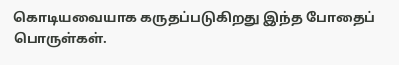கொடியவையாக கருதப்படுகிறது இந்த போதைப் பொருள்கள்.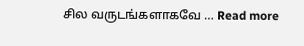சில வருடங்களாகவே … Read more